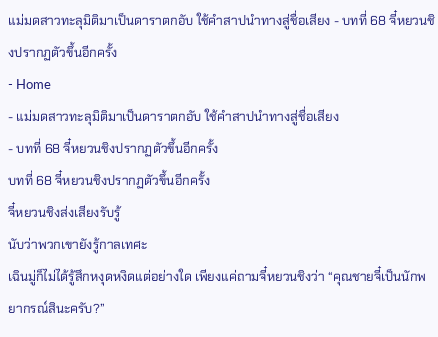แม่มดสาวทะลุมิติมาเป็นดาราตกอับ ใช้คำสาปนำทางสู่ชื่อเสียง - บทที่ 68 จี๋หยวนชิงปรากฏตัวขึ้นอีกครั้ง
- Home
- แม่มดสาวทะลุมิติมาเป็นดาราตกอับ ใช้คำสาปนำทางสู่ชื่อเสียง
- บทที่ 68 จี๋หยวนชิงปรากฏตัวขึ้นอีกครั้ง
บทที่ 68 จี๋หยวนชิงปรากฏตัวขึ้นอีกครั้ง
จี๋หยวนชิงส่งเสียงรับรู้
นับว่าพวกเขายังรู้กาลเทศะ
เฉินมู่ก็ไม่ได้รู้สึกหงุดหงิดแต่อย่างใด เพียงแค่ถามจี๋หยวนชิงว่า “คุณชายจี๋เป็นนักพยากรณ์สินะครับ?”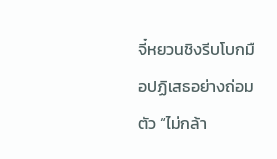จี๋หยวนชิงรีบโบกมือปฏิเสธอย่างถ่อมตัว “ไม่กล้า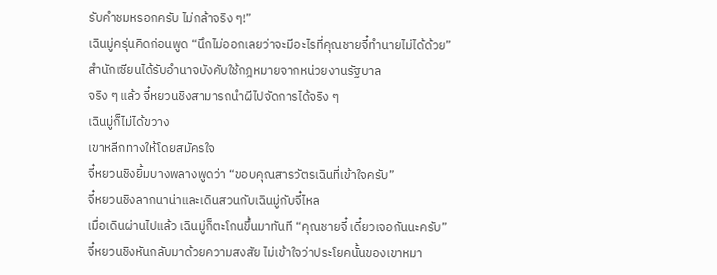รับคำชมหรอกครับ ไม่กล้าจริง ๆ!”
เฉินมู่ครุ่นคิดก่อนพูด “นึกไม่ออกเลยว่าจะมีอะไรที่คุณชายจี๋ทำนายไม่ได้ด้วย”
สำนักเซียนได้รับอำนาจบังคับใช้กฎหมายจากหน่วยงานรัฐบาล
จริง ๆ แล้ว จี๋หยวนชิงสามารถนำผีไปจัดการได้จริง ๆ
เฉินมู่ก็ไม่ได้ขวาง
เขาหลีกทางให้โดยสมัครใจ
จี๋หยวนชิงยิ้มบางพลางพูดว่า “ขอบคุณสารวัตรเฉินที่เข้าใจครับ”
จี๋หยวนชิงลากนาน่าและเดินสวนกับเฉินมู่กับจี๋ไหล
เมื่อเดินผ่านไปแล้ว เฉินมู่ก็ตะโกนขึ้นมาทันที “คุณชายจี๋ เดี๋ยวเจอกันนะครับ”
จี๋หยวนชิงหันกลับมาด้วยความสงสัย ไม่เข้าใจว่าประโยคนั้นของเขาหมา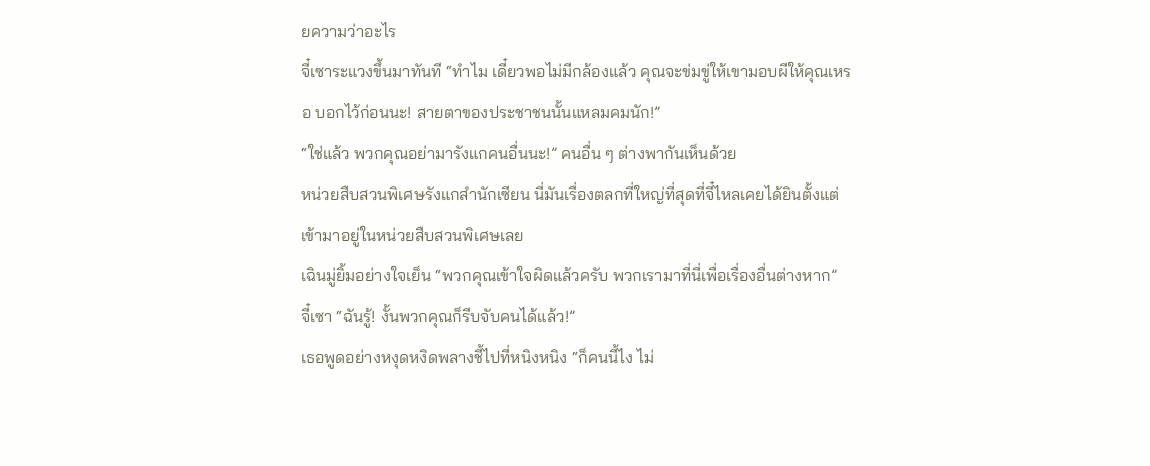ยความว่าอะไร
จี๋เซาระแวงขึ้นมาทันที “ทำไม เดี๋ยวพอไม่มีกล้องแล้ว คุณจะข่มขู่ให้เขามอบผีให้คุณเหรอ บอกไว้ก่อนนะ! สายตาของประชาชนนั้นแหลมคมนัก!”
“ใช่แล้ว พวกคุณอย่ามารังแกคนอื่นนะ!” คนอื่น ๆ ต่างพากันเห็นด้วย
หน่วยสืบสวนพิเศษรังแกสำนักเซียน นี่มันเรื่องตลกที่ใหญ่ที่สุดที่จี๋ไหลเคยได้ยินตั้งแต่เข้ามาอยู่ในหน่วยสืบสวนพิเศษเลย
เฉินมู่ยิ้มอย่างใจเย็น “พวกคุณเข้าใจผิดแล้วครับ พวกเรามาที่นี่เพื่อเรื่องอื่นต่างหาก”
จี๋เซา “ฉันรู้! งั้นพวกคุณก็รีบจับคนได้แล้ว!”
เธอพูดอย่างหงุดหงิดพลางชี้ไปที่หนิงหนิง “ก็คนนี้ไง ไม่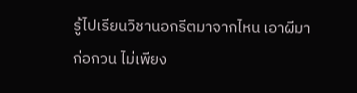รู้ไปเรียนวิชานอกรีตมาจากไหน เอาผีมาก่อกวน ไม่เพียง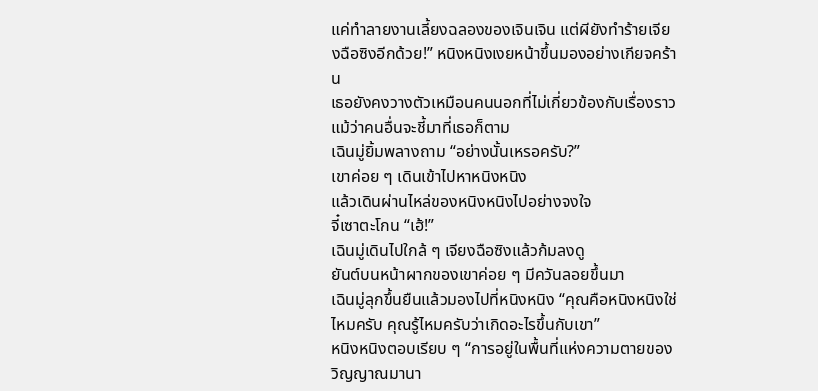แค่ทำลายงานเลี้ยงฉลองของเจินเจิน แต่ผียังทำร้ายเจียงฉือซิงอีกด้วย!” หนิงหนิงเงยหน้าขึ้นมองอย่างเกียจคร้าน
เธอยังคงวางตัวเหมือนคนนอกที่ไม่เกี่ยวข้องกับเรื่องราว แม้ว่าคนอื่นจะชี้มาที่เธอก็ตาม
เฉินมู่ยิ้มพลางถาม “อย่างนั้นเหรอครับ?”
เขาค่อย ๆ เดินเข้าไปหาหนิงหนิง
แล้วเดินผ่านไหล่ของหนิงหนิงไปอย่างจงใจ
จี๋เซาตะโกน “เฮ้!”
เฉินมู่เดินไปใกล้ ๆ เจียงฉือซิงแล้วก้มลงดู
ยันต์บนหน้าผากของเขาค่อย ๆ มีควันลอยขึ้นมา
เฉินมู่ลุกขึ้นยืนแล้วมองไปที่หนิงหนิง “คุณคือหนิงหนิงใช่ไหมครับ คุณรู้ไหมครับว่าเกิดอะไรขึ้นกับเขา”
หนิงหนิงตอบเรียบ ๆ “การอยู่ในพื้นที่แห่งความตายของวิญญาณมานา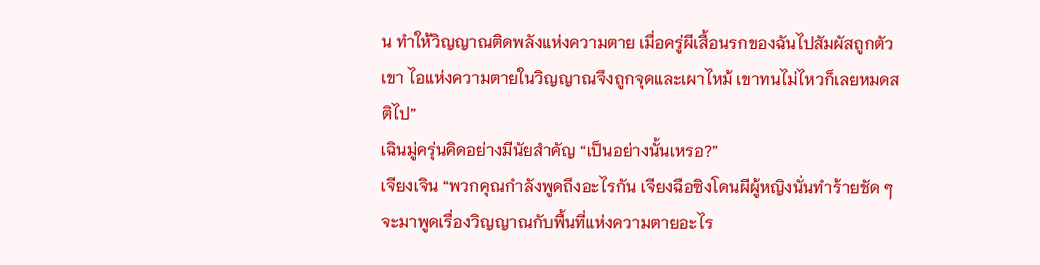น ทำให้วิญญาณติดพลังแห่งความตาย เมื่อครู่ผีเสื้อนรกของฉันไปสัมผัสถูกตัวเขา ไอแห่งความตายในวิญญาณจึงถูกจุดและเผาไหม้ เขาทนไม่ไหวก็เลยหมดสติไป”
เฉินมู่ครุ่นคิดอย่างมีนัยสำคัญ “เป็นอย่างนั้นเหรอ?”
เจียงเจิน “พวกคุณกำลังพูดถึงอะไรกัน เจียงฉือซิงโดนผีผู้หญิงนั่นทำร้ายชัด ๆ จะมาพูดเรื่องวิญญาณกับพื้นที่แห่งความตายอะไร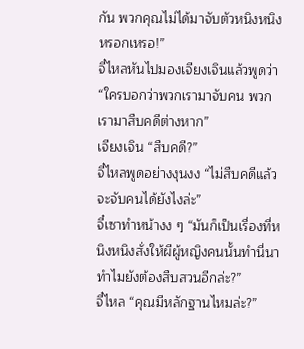กัน พวกคุณไม่ได้มาจับตัวหนิงหนิงหรอกเหรอ!”
จี๋ไหลหันไปมองเจียงเจินแล้วพูดว่า “ใครบอกว่าพวกเรามาจับคน พวกเรามาสืบคดีต่างหาก”
เจียงเจิน “สืบคดี?”
จี๋ไหลพูดอย่างงุนงง “ไม่สืบคดีแล้วจะจับคนได้ยังไงล่ะ”
จี๋เซาทำหน้างง ๆ “มันก็เป็นเรื่องที่หนิงหนิงสั่งให้ผีผู้หญิงคนนั้นทำนี่นา ทำไมยังต้องสืบสวนอีกล่ะ?”
จี๋ไหล “คุณมีหลักฐานไหมล่ะ?”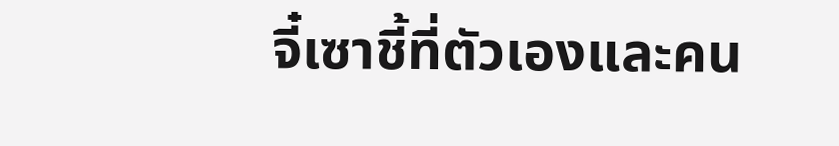จี๋เซาชี้ที่ตัวเองและคน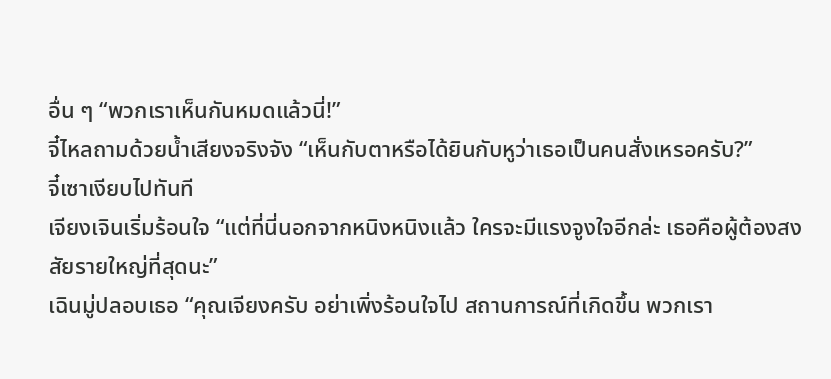อื่น ๆ “พวกเราเห็นกันหมดแล้วนี่!”
จี๋ไหลถามด้วยน้ำเสียงจริงจัง “เห็นกับตาหรือได้ยินกับหูว่าเธอเป็นคนสั่งเหรอครับ?”
จี๋เซาเงียบไปทันที
เจียงเจินเริ่มร้อนใจ “แต่ที่นี่นอกจากหนิงหนิงแล้ว ใครจะมีแรงจูงใจอีกล่ะ เธอคือผู้ต้องสงสัยรายใหญ่ที่สุดนะ”
เฉินมู่ปลอบเธอ “คุณเจียงครับ อย่าเพิ่งร้อนใจไป สถานการณ์ที่เกิดขึ้น พวกเรา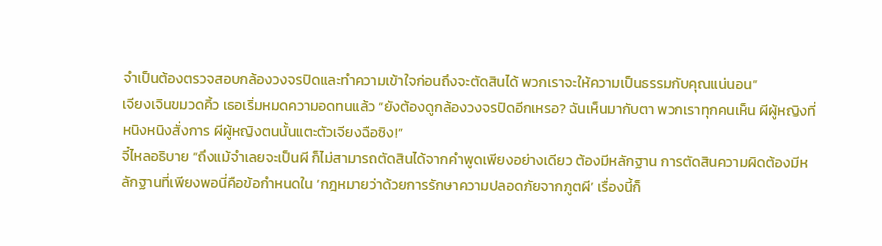จำเป็นต้องตรวจสอบกล้องวงจรปิดและทำความเข้าใจก่อนถึงจะตัดสินได้ พวกเราจะให้ความเป็นธรรมกับคุณแน่นอน”
เจียงเจินขมวดคิ้ว เธอเริ่มหมดความอดทนแล้ว “ยังต้องดูกล้องวงจรปิดอีกเหรอ? ฉันเห็นมากับตา พวกเราทุกคนเห็น ผีผู้หญิงที่หนิงหนิงสั่งการ ผีผู้หญิงตนนั้นแตะตัวเจียงฉือซิง!”
จี๋ไหลอธิบาย “ถึงแม้จำเลยจะเป็นผี ก็ไม่สามารถตัดสินได้จากคำพูดเพียงอย่างเดียว ต้องมีหลักฐาน การตัดสินความผิดต้องมีหลักฐานที่เพียงพอนี่คือข้อกำหนดใน ‘กฎหมายว่าด้วยการรักษาความปลอดภัยจากภูตผี’ เรื่องนี้ก็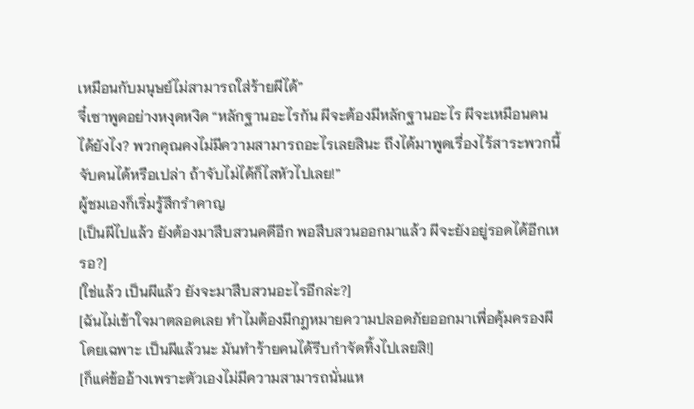เหมือนกับมนุษย์ไม่สามารถใส่ร้ายผีได้”
จี๋เซาพูดอย่างหงุดหงิด “หลักฐานอะไรกัน ผีจะต้องมีหลักฐานอะไร ผีจะเหมือนคนได้ยังไง? พวกคุณคงไม่มีความสามารถอะไรเลยสินะ ถึงได้มาพูดเรื่องไร้สาระพวกนี้ จับคนได้หรือเปล่า ถ้าจับไม่ได้ก็ไสหัวไปเลย!”
ผู้ชมเองก็เริ่มรู้สึกรำคาญ
[เป็นผีไปแล้ว ยังต้องมาสืบสวนคดีอีก พอสืบสวนออกมาแล้ว ผีจะยังอยู่รอดได้อีกเหรอ?]
[ใช่แล้ว เป็นผีแล้ว ยังจะมาสืบสวนอะไรอีกล่ะ?]
[ฉันไม่เข้าใจมาตลอดเลย ทำไมต้องมีกฎหมายความปลอดภัยออกมาเพื่อคุ้มครองผีโดยเฉพาะ เป็นผีแล้วนะ มันทำร้ายคนได้รีบกำจัดทิ้งไปเลยสิ!]
[ก็แค่ข้ออ้างเพราะตัวเองไม่มีความสามารถนั่นแห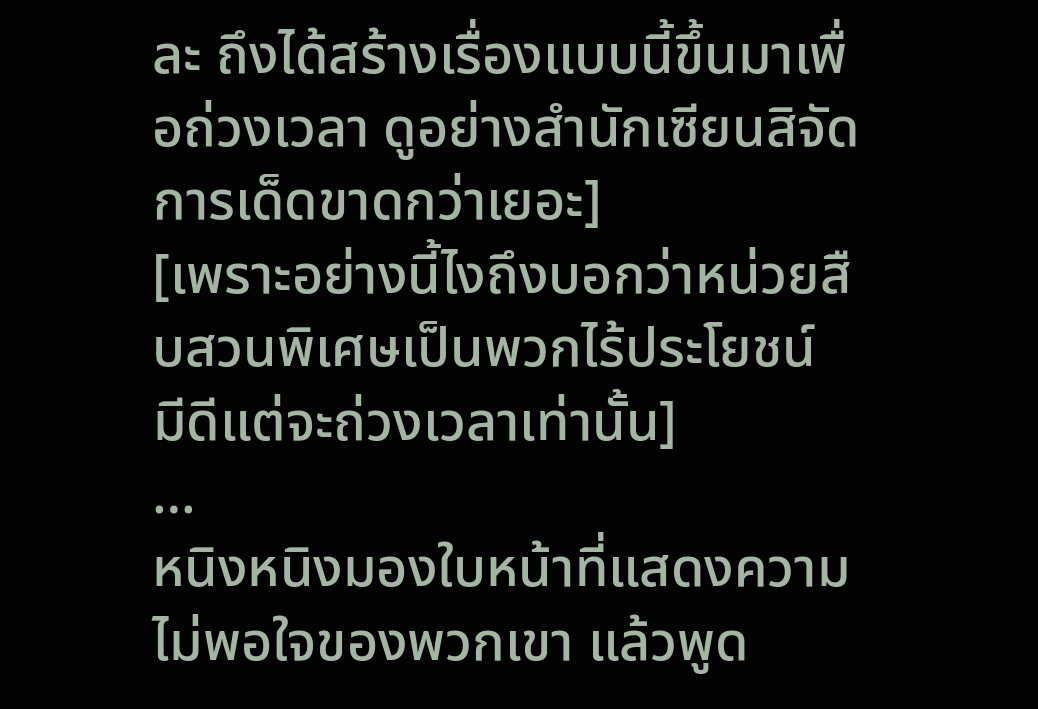ละ ถึงได้สร้างเรื่องแบบนี้ขึ้นมาเพื่อถ่วงเวลา ดูอย่างสำนักเซียนสิจัดการเด็ดขาดกว่าเยอะ]
[เพราะอย่างนี้ไงถึงบอกว่าหน่วยสืบสวนพิเศษเป็นพวกไร้ประโยชน์ มีดีแต่จะถ่วงเวลาเท่านั้น]
…
หนิงหนิงมองใบหน้าที่แสดงความไม่พอใจของพวกเขา แล้วพูด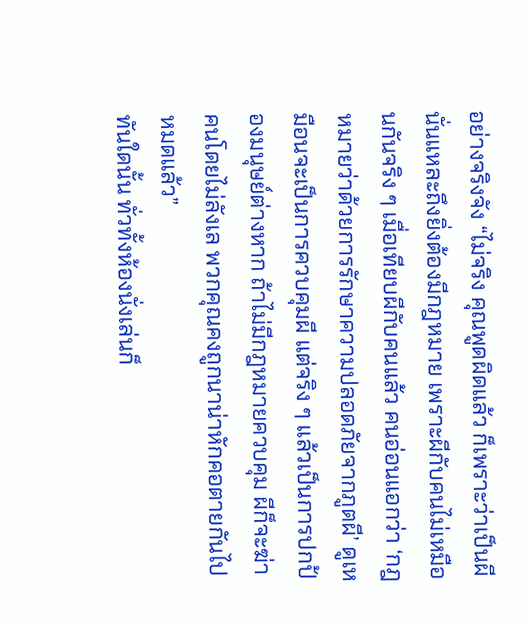อย่างจริงจัง “ไม่จริง คุณพูดผิดแล้ว ก็เพราะว่าเป็นผีนั่นแหละถึงยิ่งต้องมีกฎหมาย เพราะผีกับคนไม่เหมือนกันจริง ๆ เมื่อเทียบผีกับคนแล้ว คนอ่อนแอกว่า ‘กฎหมายว่าด้วยการรักษาความปลอดภัยจากภูตผี’ ดูเหมือนจะเป็นการควบคุมผี แต่จริง ๆ แล้วเป็นการปกป้องมนุษย์ต่างหาก ถ้าไม่มีกฎหมายควบคุม ผีก็จะฆ่าคนโดยไม่ลังเล พวกคุณคงถูกนาน่าหักคอตายกันไปหมดแล้ว”
ทันใดนั้น ทั่วทั้งห้องนั่งเล่นก็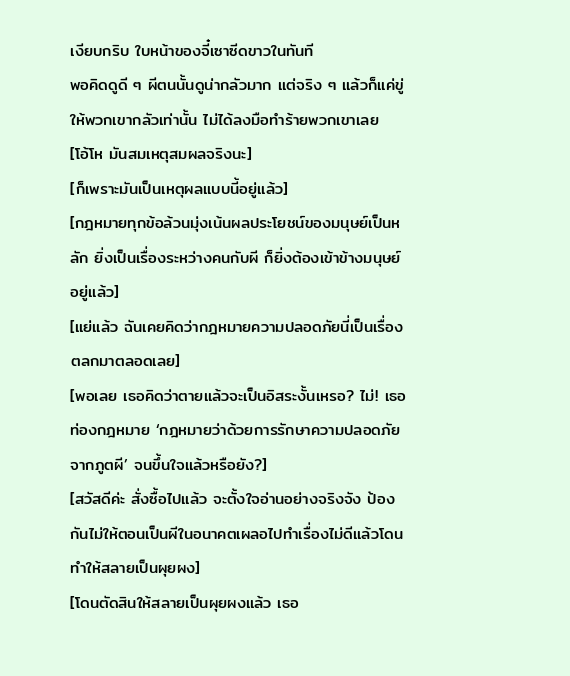เงียบกริบ ใบหน้าของจี๋เซาซีดขาวในทันที
พอคิดดูดี ๆ ผีตนนั้นดูน่ากลัวมาก แต่จริง ๆ แล้วก็แค่ขู่ให้พวกเขากลัวเท่านั้น ไม่ได้ลงมือทำร้ายพวกเขาเลย
[โอ้โห มันสมเหตุสมผลจริงนะ]
[ก็เพราะมันเป็นเหตุผลแบบนี้อยู่แล้ว]
[กฎหมายทุกข้อล้วนมุ่งเน้นผลประโยชน์ของมนุษย์เป็นหลัก ยิ่งเป็นเรื่องระหว่างคนกับผี ก็ยิ่งต้องเข้าข้างมนุษย์อยู่แล้ว]
[แย่แล้ว ฉันเคยคิดว่ากฎหมายความปลอดภัยนี่เป็นเรื่องตลกมาตลอดเลย]
[พอเลย เธอคิดว่าตายแล้วจะเป็นอิสระงั้นเหรอ? ไม่! เธอท่องกฎหมาย ‘กฎหมายว่าด้วยการรักษาความปลอดภัยจากภูตผี’ จนขึ้นใจแล้วหรือยัง?]
[สวัสดีค่ะ สั่งซื้อไปแล้ว จะตั้งใจอ่านอย่างจริงจัง ป้องกันไม่ให้ตอนเป็นผีในอนาคตเผลอไปทำเรื่องไม่ดีแล้วโดนทำให้สลายเป็นผุยผง]
[โดนตัดสินให้สลายเป็นผุยผงแล้ว เธอ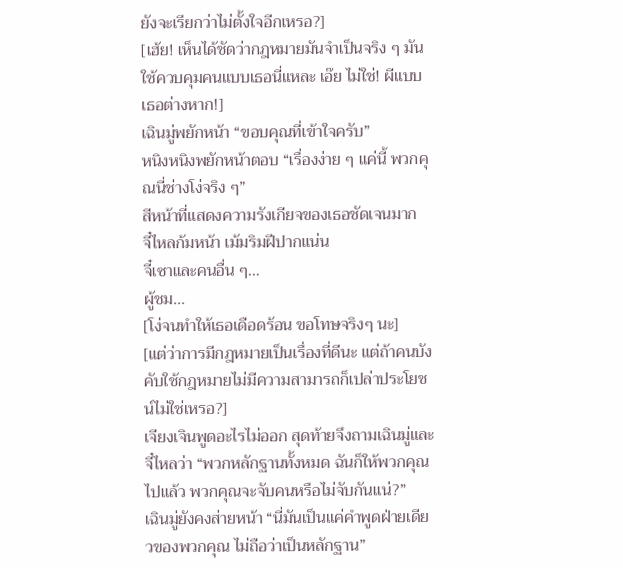ยังจะเรียกว่าไม่ตั้งใจอีกเหรอ?]
[เฮ้ย! เห็นได้ชัดว่ากฎหมายมันจำเป็นจริง ๆ มันใช้ควบคุมคนแบบเธอนี่แหละ เอ๊ย ไม่ใช่! ผีแบบเธอต่างหาก!]
เฉินมู่พยักหน้า “ขอบคุณที่เข้าใจครับ”
หนิงหนิงพยักหน้าตอบ “เรื่องง่าย ๆ แค่นี้ พวกคุณนี่ช่างโง่จริง ๆ”
สีหน้าที่แสดงความรังเกียจของเธอชัดเจนมาก
จี๋ไหลก้มหน้า เม้มริมฝีปากแน่น
จี๋เซาและคนอื่น ๆ…
ผู้ชม…
[โง่จนทำให้เธอเดือดร้อน ขอโทษจริงๆ นะ]
[แต่ว่าการมีกฎหมายเป็นเรื่องที่ดีนะ แต่ถ้าคนบังคับใช้กฎหมายไม่มีความสามารถก็เปล่าประโยชน์ไม่ใช่เหรอ?]
เจียงเจินพูดอะไรไม่ออก สุดท้ายจึงถามเฉินมู่และจี๋ไหลว่า “พวกหลักฐานทั้งหมด ฉันก็ให้พวกคุณไปแล้ว พวกคุณจะจับคนหรือไม่จับกันแน่?”
เฉินมู่ยังคงส่ายหน้า “นี่มันเป็นแค่คำพูดฝ่ายเดียวของพวกคุณ ไม่ถือว่าเป็นหลักฐาน”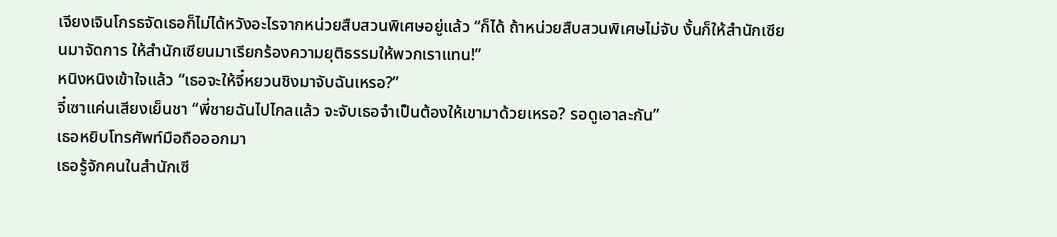เจียงเจินโกรธจัดเธอก็ไม่ได้หวังอะไรจากหน่วยสืบสวนพิเศษอยู่แล้ว “ก็ได้ ถ้าหน่วยสืบสวนพิเศษไม่จับ งั้นก็ให้สำนักเซียนมาจัดการ ให้สำนักเซียนมาเรียกร้องความยุติธรรมให้พวกเราแทน!”
หนิงหนิงเข้าใจแล้ว “เธอจะให้จี๋หยวนชิงมาจับฉันเหรอ?”
จี๋เซาแค่นเสียงเย็นชา “พี่ชายฉันไปไกลแล้ว จะจับเธอจำเป็นต้องให้เขามาด้วยเหรอ? รอดูเอาละกัน”
เธอหยิบโทรศัพท์มือถือออกมา
เธอรู้จักคนในสำนักเซี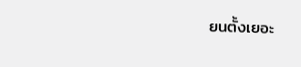ยนตั้งเยอะ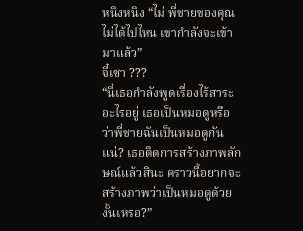หนิงหนิง “ไม่ พี่ชายของคุณไม่ได้ไปไหน เขากำลังจะเข้ามาแล้ว”
จี๋เซา ???
“นี่เธอกำลังพูดเรื่องไร้สาระอะไรอยู่ เธอเป็นหมอดูหรือว่าพี่ชายฉันเป็นหมอดูกันแน่? เธอติดการสร้างภาพลักษณ์แล้วสินะ คราวนี้อยากจะสร้างภาพว่าเป็นหมอดูด้วยงั้นเหรอ?”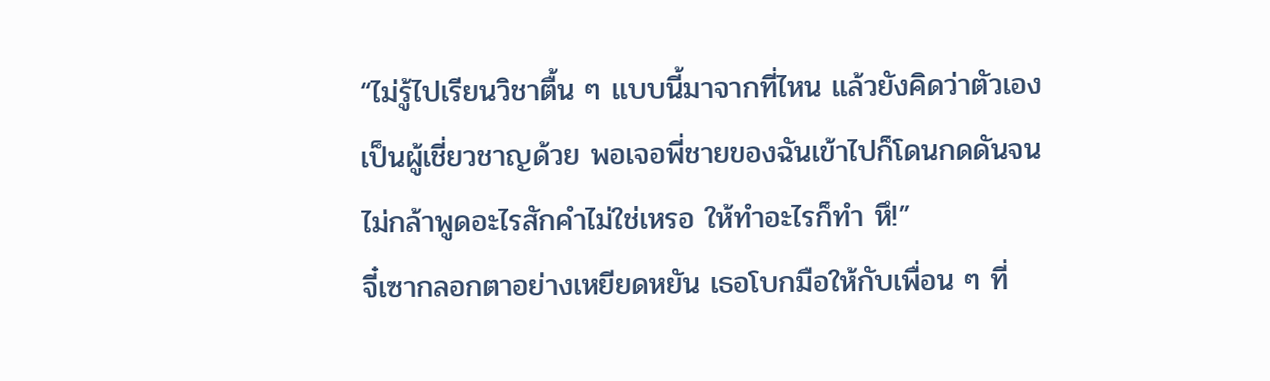“ไม่รู้ไปเรียนวิชาตื้น ๆ แบบนี้มาจากที่ไหน แล้วยังคิดว่าตัวเองเป็นผู้เชี่ยวชาญด้วย พอเจอพี่ชายของฉันเข้าไปก็โดนกดดันจนไม่กล้าพูดอะไรสักคำไม่ใช่เหรอ ให้ทำอะไรก็ทำ หึ!”
จี๋เซากลอกตาอย่างเหยียดหยัน เธอโบกมือให้กับเพื่อน ๆ ที่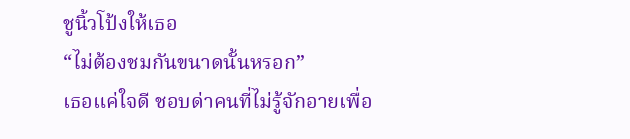ชูนิ้วโป้งให้เธอ
“ไม่ต้องชมกันขนาดนั้นหรอก”
เธอแค่ใจดี ชอบด่าคนที่ไม่รู้จักอายเพื่อ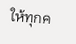ให้ทุกค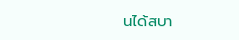นได้สบา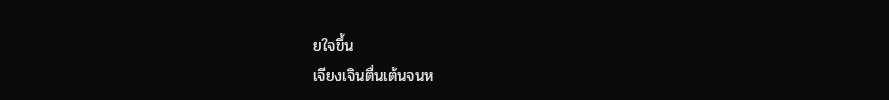ยใจขึ้น
เจียงเจินตื่นเต้นจนห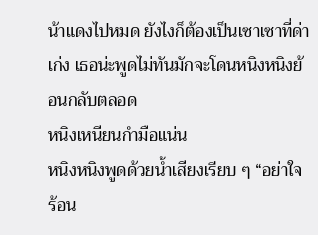น้าแดงไปหมด ยังไงก็ต้องเป็นเซาเซาที่ด่าเก่ง เธอน่ะพูดไม่ทันมักจะโดนหนิงหนิงย้อนกลับตลอด
หนิงเหนียนกำมือแน่น
หนิงหนิงพูดด้วยน้ำเสียงเรียบ ๆ “อย่าใจร้อน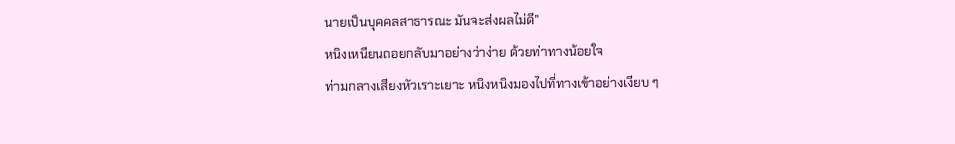นายเป็นบุคคลสาธารณะ มันจะส่งผลไม่ดี”
หนิงเหนียนถอยกลับมาอย่างว่าง่าย ด้วยท่าทางน้อยใจ
ท่ามกลางเสียงหัวเราะเยาะ หนิงหนิงมองไปที่ทางเข้าอย่างเงียบ ๆ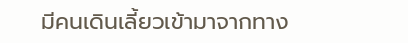มีคนเดินเลี้ยวเข้ามาจากทาง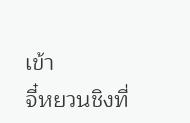เข้า
จี๋หยวนชิงที่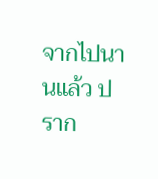จากไปนานแล้ว ปราก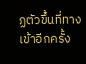ฏตัวขึ้นที่ทางเข้าอีกครั้ง